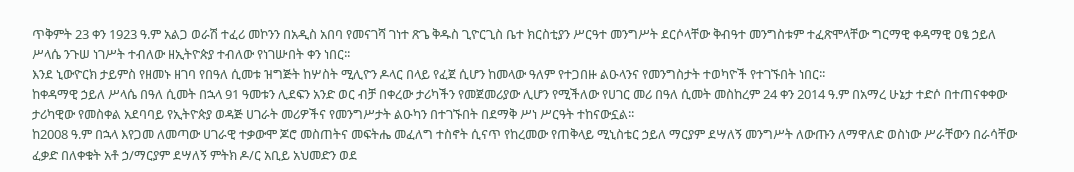ጥቅምት 23 ቀን 1923 ዓ.ም አልጋ ወራሽ ተፈሪ መኮንን በአዲስ አበባ የመናገሻ ገነተ ጽጌ ቅዱስ ጊዮርጊስ ቤተ ክርስቲያን ሥርዓተ መንግሥት ደርሶላቸው ቅብዓተ መንግስቱም ተፈጽሞላቸው ግርማዊ ቀዳማዊ ዐፄ ኃይለ ሥላሴ ንጉሠ ነገሥት ተብለው ዘኢትዮጵያ ተብለው የነገሡበት ቀን ነበር፡፡
እንደ ኒውዮርክ ታይምስ የዘመኑ ዘገባ የበዓለ ሲመቱ ዝግጅት ከሦስት ሚሊዮን ዶላር በላይ የፈጀ ሲሆን ከመላው ዓለም የተጋበዙ ልዑላንና የመንግስታት ተወካዮች የተገኙበት ነበር፡፡
ከቀዳማዊ ኃይለ ሥላሴ በዓለ ሲመት በኋላ 91 ዓመቱን ሊደፍን አንድ ወር ብቻ በቀረው ታሪካችን የመጀመሪያው ሊሆን የሚችለው የሀገር መሪ በዓለ ሲመት መስከረም 24 ቀን 2014 ዓ.ም በአማረ ሁኔታ ተድሶ በተጠናቀቀው ታሪካዊው የመስቀል አደባባይ የኢትዮጵያ ወዳጅ ሀገራት መሪዎችና የመንግሥታት ልዑካን በተገኙበት በደማቅ ሥነ ሥርዓት ተከናውኗል፡፡
ከ2008 ዓ.ም በኋላ እየጋመ ለመጣው ሀገራዊ ተቃውሞ ጆሮ መስጠትና መፍትሔ መፈለግ ተስኖት ሲናጥ የከረመው የጠቅላይ ሚኒስቴር ኃይለ ማርያም ደሣለኝ መንግሥት ለውጡን ለማዋለድ ወስነው ሥራቸውን በራሳቸው ፈቃድ በለቀቁት አቶ ኃ/ማርያም ደሣለኝ ምትክ ዶ/ር አቢይ አህመድን ወደ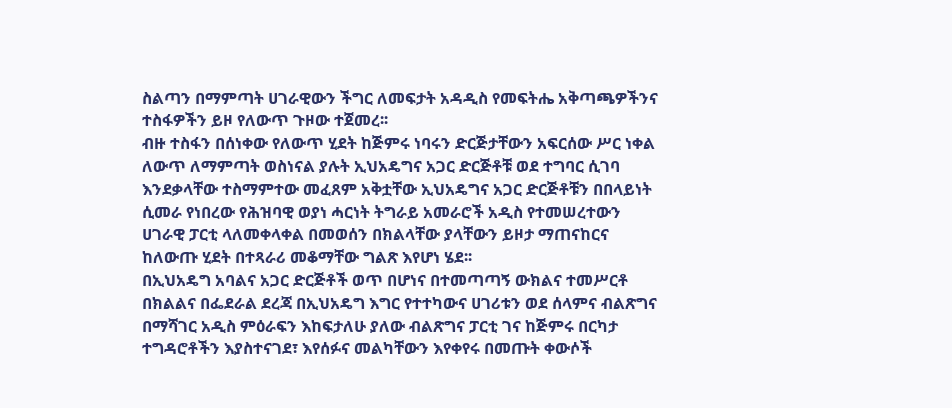ስልጣን በማምጣት ሀገራዊውን ችግር ለመፍታት አዳዲስ የመፍትሔ አቅጣጫዎችንና ተስፋዎችን ይዞ የለውጥ ጉዞው ተጀመረ፡፡
ብዙ ተስፋን በሰነቀው የለውጥ ሂደት ከጅምሩ ነባሩን ድርጅታቸውን አፍርሰው ሥር ነቀል ለውጥ ለማምጣት ወስነናል ያሉት ኢህአዴግና አጋር ድርጅቶቹ ወደ ተግባር ሲገባ እንደቃላቸው ተስማምተው መፈጸም አቅቷቸው ኢህአዴግና አጋር ድርጅቶቹን በበላይነት ሲመራ የነበረው የሕዝባዊ ወያነ ሓርነት ትግራይ አመራሮች አዲስ የተመሠረተውን ሀገራዊ ፓርቲ ላለመቀላቀል በመወሰን በክልላቸው ያላቸውን ይዞታ ማጠናከርና ከለውጡ ሂደት በተጻራሪ መቆማቸው ግልጽ እየሆነ ሄደ፡፡
በኢህአዴግ አባልና አጋር ድርጅቶች ወጥ በሆነና በተመጣጣኝ ውክልና ተመሥርቶ በክልልና በፌደራል ደረጃ በኢህአዴግ እግር የተተካውና ሀገሪቱን ወደ ሰላምና ብልጽግና በማሻገር አዲስ ምዕራፍን እከፍታለሁ ያለው ብልጽግና ፓርቲ ገና ከጅምሩ በርካታ ተግዳሮቶችን እያስተናገደ፣ እየሰፉና መልካቸውን እየቀየሩ በመጡት ቀውሶች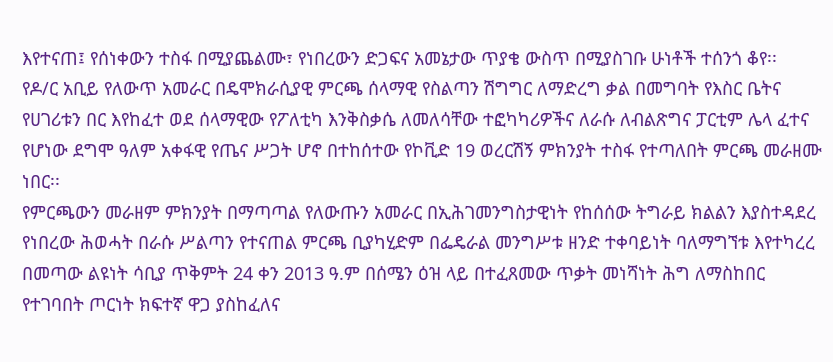እየተናጠ፤ የሰነቀውን ተስፋ በሚያጨልሙ፣ የነበረውን ድጋፍና አመኔታው ጥያቄ ውስጥ በሚያስገቡ ሁነቶች ተሰንጎ ቆየ፡፡
የዶ/ር አቢይ የለውጥ አመራር በዴሞክራሲያዊ ምርጫ ሰላማዊ የስልጣን ሽግግር ለማድረግ ቃል በመግባት የእስር ቤትና የሀገሪቱን በር እየከፈተ ወደ ሰላማዊው የፖለቲካ እንቅስቃሴ ለመለሳቸው ተፎካካሪዎችና ለራሱ ለብልጽግና ፓርቲም ሌላ ፈተና የሆነው ደግሞ ዓለም አቀፋዊ የጤና ሥጋት ሆኖ በተከሰተው የኮቪድ 19 ወረርሽኝ ምክንያት ተስፋ የተጣለበት ምርጫ መራዘሙ ነበር፡፡
የምርጫውን መራዘም ምክንያት በማጣጣል የለውጡን አመራር በኢሕገመንግስታዊነት የከሰሰው ትግራይ ክልልን እያስተዳደረ የነበረው ሕወሓት በራሱ ሥልጣን የተናጠል ምርጫ ቢያካሂድም በፌዴራል መንግሥቱ ዘንድ ተቀባይነት ባለማግኘቱ እየተካረረ በመጣው ልዩነት ሳቢያ ጥቅምት 24 ቀን 2013 ዓ.ም በሰሜን ዕዝ ላይ በተፈጸመው ጥቃት መነሻነት ሕግ ለማስከበር የተገባበት ጦርነት ክፍተኛ ዋጋ ያስከፈለና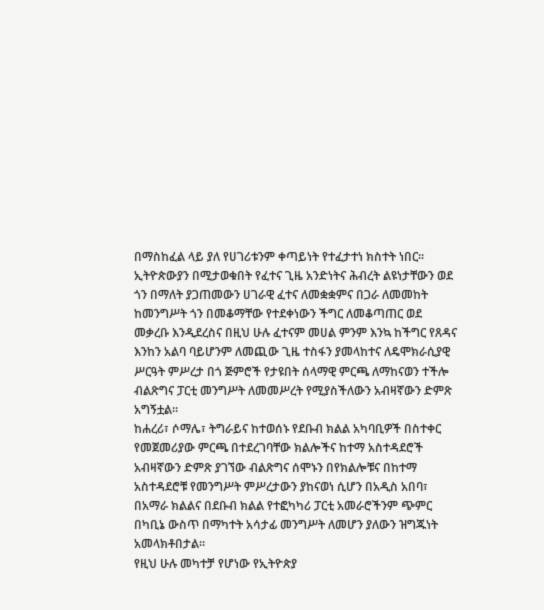በማስከፈል ላይ ያለ የሀገሪቱንም ቀጣይነት የተፈታተነ ክስተት ነበር፡፡
ኢትዮጵውያን በሚታወቁበት የፈተና ጊዜ አንድነትና ሕብረት ልዩነታቸውን ወደ ጎን በማለት ያጋጠመውን ሀገራዊ ፈተና ለመቋቋምና በጋራ ለመመከት ከመንግሥት ጎን በመቆማቸው የተደቀነውን ችግር ለመቆጣጠር ወደ መቃረቡ እንዲደረስና በዚህ ሁሉ ፈተናም መሀል ምንም እንኳ ከችግር የጸዳና እንከን አልባ ባይሆንም ለመጪው ጊዜ ተስፋን ያመላከተና ለዴሞክራሲያዊ ሥርዓት ምሥረታ በጎ ጅምሮች የታዩበት ሰላማዊ ምርጫ ለማከናወን ተችሎ ብልጽግና ፓርቲ መንግሥት ለመመሥረት የሚያስችለውን አብዛኛውን ድምጽ አግኝቷል፡፡
ከሐረሪ፣ ሶማሌ፣ ትግራይና ከተወሰኑ የደቡብ ክልል አካባቢዎች በስተቀር የመጀመሪያው ምርጫ በተደረገባቸው ክልሎችና ከተማ አስተዳደሮች አብዛኛውን ድምጽ ያገኘው ብልጽግና ሰሞኑን በየክልሎቹና በከተማ አስተዳደሮቹ የመንግሥት ምሥረታውን ያከናወነ ሲሆን በአዲስ አበባ፣ በአማራ ክልልና በደቡብ ክልል የተፎካካሪ ፓርቲ አመራሮችንም ጭምር በካቢኔ ውስጥ በማካተት አሳታፊ መንግሥት ለመሆን ያለውን ዝግጁነት አመላክቶበታል፡፡
የዚህ ሁሉ መካተቻ የሆነው የኢትዮጵያ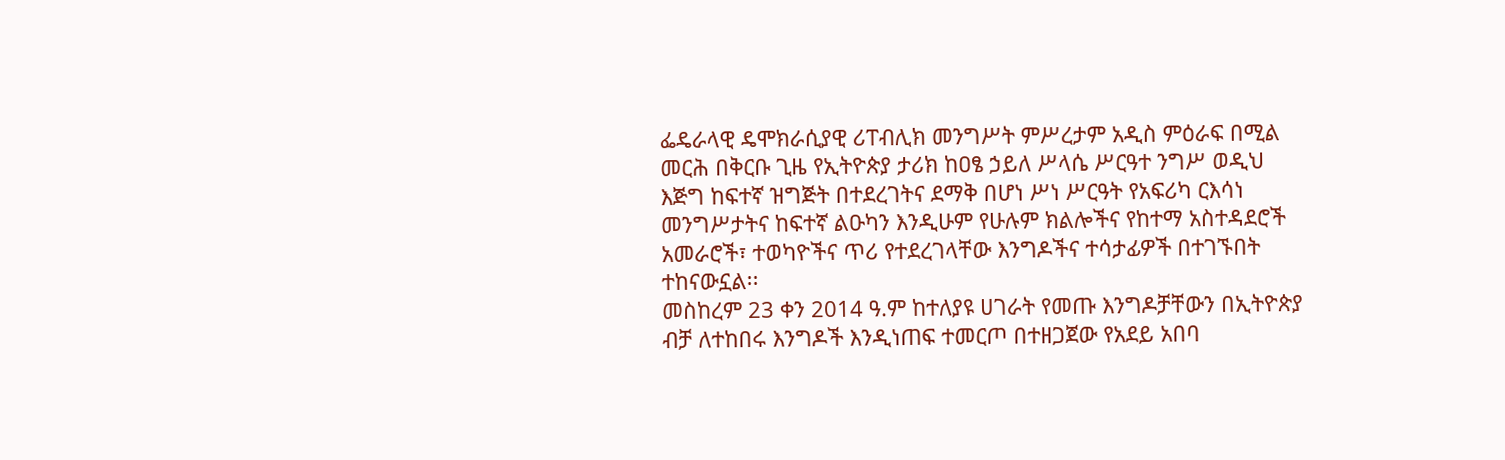ፌዴራላዊ ዴሞክራሲያዊ ሪፐብሊክ መንግሥት ምሥረታም አዲስ ምዕራፍ በሚል መርሕ በቅርቡ ጊዜ የኢትዮጵያ ታሪክ ከዐፄ ኃይለ ሥላሴ ሥርዓተ ንግሥ ወዲህ እጅግ ከፍተኛ ዝግጅት በተደረገትና ደማቅ በሆነ ሥነ ሥርዓት የአፍሪካ ርእሳነ መንግሥታትና ከፍተኛ ልዑካን እንዲሁም የሁሉም ክልሎችና የከተማ አስተዳደሮች አመራሮች፣ ተወካዮችና ጥሪ የተደረገላቸው እንግዶችና ተሳታፊዎች በተገኙበት ተከናውኗል፡፡
መስከረም 23 ቀን 2014 ዓ.ም ከተለያዩ ሀገራት የመጡ እንግዶቻቸውን በኢትዮጵያ ብቻ ለተከበሩ እንግዶች እንዲነጠፍ ተመርጦ በተዘጋጀው የአደይ አበባ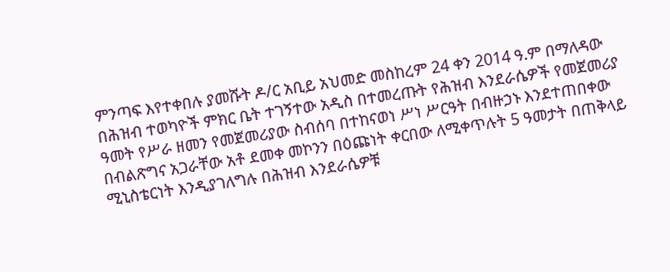ምንጣፍ እየተቀበሉ ያመሹት ዶ/ር አቢይ አህመድ መስከረም 24 ቀን 2014 ዓ.ም በማለዳው በሕዝብ ተወካዮች ምክር ቤት ተገኝተው አዲስ በተመረጡት የሕዝብ እንደራሴዎች የመጀመሪያ ዓመት የሥራ ዘመን የመጀመሪያው ስብሰባ በተከናወነ ሥነ ሥርዓት በብዙኃኑ እንደተጠበቀው በብልጽግና አጋራቸው አቶ ደመቀ መኮንን በዕጩነት ቀርበው ለሚቀጥሉት 5 ዓመታት በጠቅላይ ሚኒስቴርነት እንዲያገለግሉ በሕዝብ እንደራሴዎቹ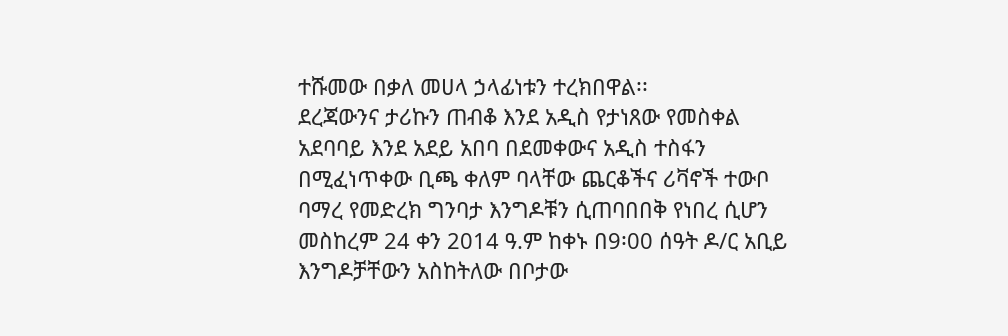ተሹመው በቃለ መሀላ ኃላፊነቱን ተረክበዋል፡፡
ደረጃውንና ታሪኩን ጠብቆ እንደ አዲስ የታነጸው የመስቀል አደባባይ እንደ አደይ አበባ በደመቀውና አዲስ ተስፋን በሚፈነጥቀው ቢጫ ቀለም ባላቸው ጨርቆችና ሪቫኖች ተውቦ ባማረ የመድረክ ግንባታ እንግዶቹን ሲጠባበበቅ የነበረ ሲሆን መስከረም 24 ቀን 2014 ዓ.ም ከቀኑ በ9፡00 ሰዓት ዶ/ር አቢይ እንግዶቻቸውን አስከትለው በቦታው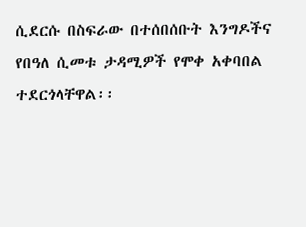ሲደርሱ በስፍራው በተሰበሰቡት እንግዶችና የበዓለ ሲመቱ ታዳሚዎች የሞቀ አቀባበል ተደርጎላቸዋል፡፡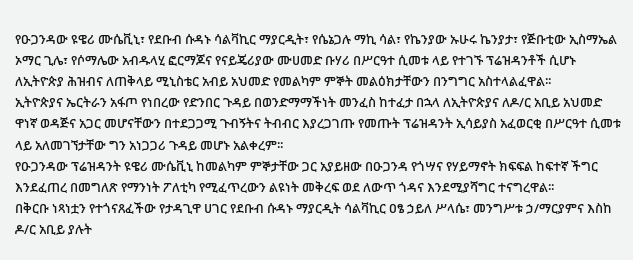የዑጋንዳው ዩዌሪ ሙሴቪኒ፣ የደቡብ ሱዳኑ ሳልቫኪር ማያርዲት፣ የሴኔጋሉ ማኪ ሳል፣ የኬንያው ኡሁሩ ኬንያታ፣ የጅቡቲው ኢስማኤል ኦማር ጊሌ፣ የሶማሌው አብዱላሂ ፎርማጆና የናይጄሪያው ሙሀመድ ቡሃሪ በሥርዓተ ሲመቱ ላይ የተገኙ ፕሬዝዳንቶች ሲሆኑ ለኢትዮጵያ ሕዝብና ለጠቅላይ ሚኒስቴር አብይ አህመድ የመልካም ምኞት መልዕክታቸውን በንግግር አስተላልፈዋል፡፡
ኢትዮጵያና ኤርትራን አፋጦ የነበረው የድንበር ጉዳይ በወንድማማችነት መንፈስ ከተፈታ በኋላ ለኢትዮጵያና ለዶ/ር አቢይ አህመድ ዋነኛ ወዳጅና አጋር መሆናቸውን በተደጋጋሚ ጉብኝትና ትብብር እያረጋገጡ የመጡት ፕሬዝዳንት ኢሳይያስ አፈወርቂ በሥርዓተ ሲመቱ ላይ አለመገኘታቸው ግን አነጋጋሪ ጉዳይ መሆኑ አልቀረም፡፡
የዑጋንዳው ፕሬዝዳንት ዩዌሪ ሙሴቪኒ ከመልካም ምኞታቸው ጋር አያይዘው በዑጋንዳ የጎሣና የሃይማኖት ክፍፍል ከፍተኛ ችግር እንደፈጠረ በመግለጽ የማንነት ፖለቲካ የሚፈጥረውን ልዩነት መቅረፍ ወደ ለውጥ ጎዳና እንደሚያሻግር ተናግረዋል፡፡
በቅርቡ ነጻነቷን የተጎናጸፈችው የታዳጊዋ ሀገር የደቡብ ሱዳኑ ማያርዲት ሳልቫኪር ዐፄ ኃይለ ሥላሴ፣ መንግሥቱ ኃ/ማርያምና እስከ ዶ/ር አቢይ ያሉት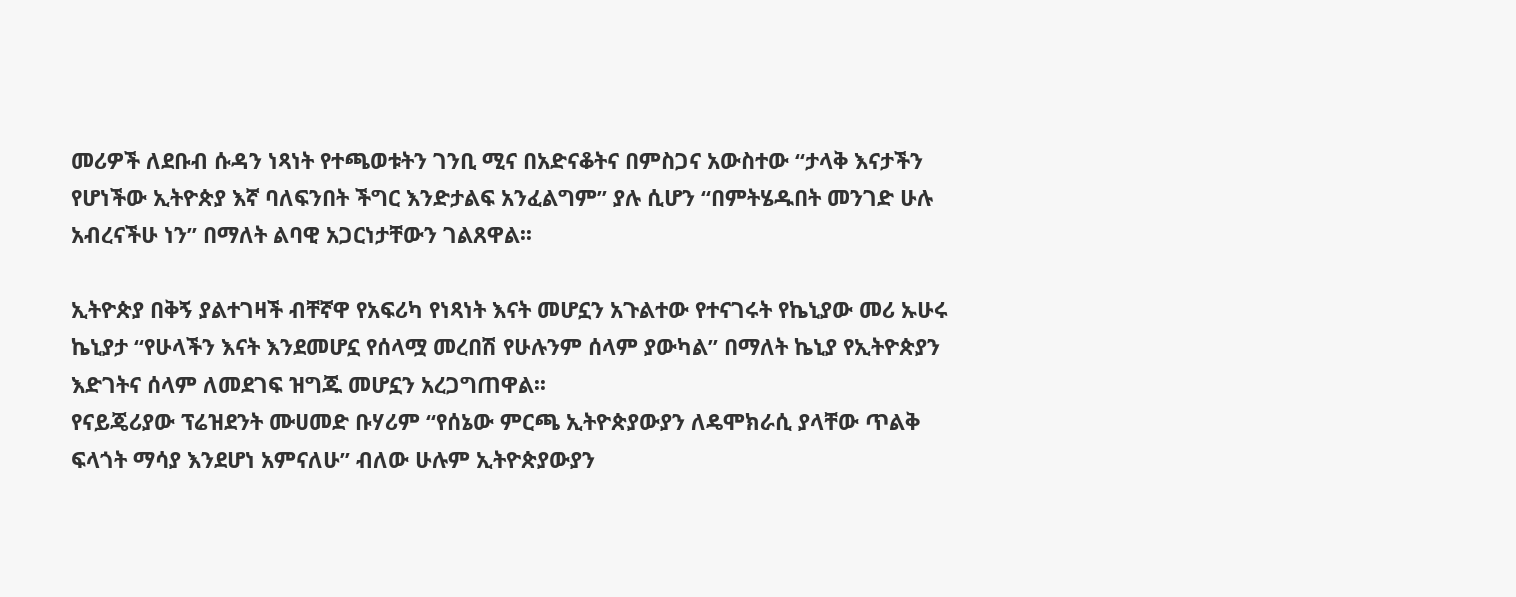መሪዎች ለደቡብ ሱዳን ነጻነት የተጫወቱትን ገንቢ ሚና በአድናቆትና በምስጋና አውስተው “ታላቅ እናታችን የሆነችው ኢትዮጵያ እኛ ባለፍንበት ችግር እንድታልፍ አንፈልግም” ያሉ ሲሆን “በምትሄዱበት መንገድ ሁሉ አብረናችሁ ነን” በማለት ልባዊ አጋርነታቸውን ገልጸዋል፡፡

ኢትዮጵያ በቅኝ ያልተገዛች ብቸኛዋ የአፍሪካ የነጻነት እናት መሆኗን አጉልተው የተናገሩት የኬኒያው መሪ ኡሁሩ ኬኒያታ “የሁላችን እናት እንደመሆኗ የሰላሟ መረበሽ የሁሉንም ሰላም ያውካል” በማለት ኬኒያ የኢትዮጵያን እድገትና ሰላም ለመደገፍ ዝግጁ መሆኗን አረጋግጠዋል፡፡
የናይጄሪያው ፕሬዝደንት ሙሀመድ ቡሃሪም “የሰኔው ምርጫ ኢትዮጵያውያን ለዴሞክራሲ ያላቸው ጥልቅ ፍላጎት ማሳያ እንደሆነ አምናለሁ” ብለው ሁሉም ኢትዮጵያውያን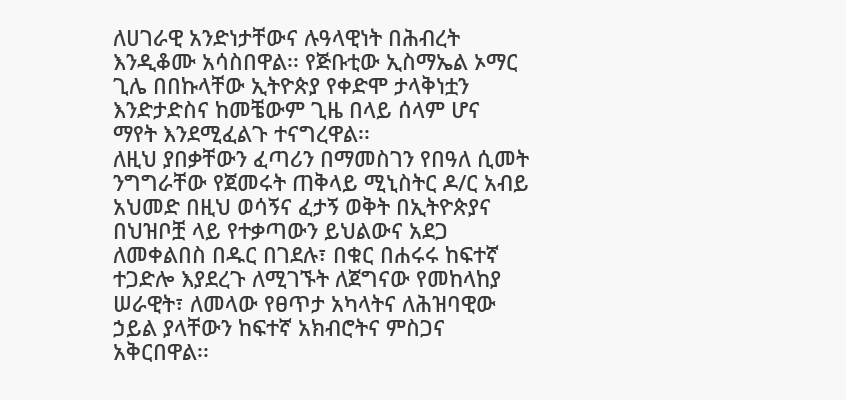ለሀገራዊ አንድነታቸውና ሉዓላዊነት በሕብረት እንዲቆሙ አሳስበዋል፡፡ የጅቡቲው ኢስማኤል ኦማር ጊሌ በበኩላቸው ኢትዮጵያ የቀድሞ ታላቅነቷን እንድታድስና ከመቼውም ጊዜ በላይ ሰላም ሆና ማየት እንደሚፈልጉ ተናግረዋል፡፡
ለዚህ ያበቃቸውን ፈጣሪን በማመስገን የበዓለ ሲመት ንግግራቸው የጀመሩት ጠቅላይ ሚኒስትር ዶ/ር አብይ አህመድ በዚህ ወሳኝና ፈታኝ ወቅት በኢትዮጵያና በህዝቦቿ ላይ የተቃጣውን ይህልውና አደጋ ለመቀልበስ በዱር በገደሉ፣ በቁር በሐሩሩ ከፍተኛ ተጋድሎ እያደረጉ ለሚገኙት ለጀግናው የመከላከያ ሠራዊት፣ ለመላው የፀጥታ አካላትና ለሕዝባዊው ኃይል ያላቸውን ከፍተኛ አክብሮትና ምስጋና አቅርበዋል፡፡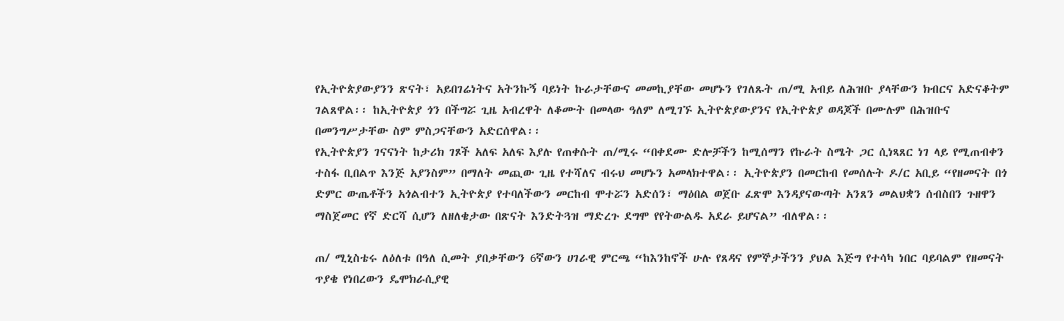የኢትዮጵያውያንን ጽናት፣ አይበገሬነትና አትንኩኝ ባይነት ኩራታቸውና መመኪያቸው መሆኑን የገለጹት ጠ/ሚ አብይ ለሕዝቡ ያላቸውን ክብርና አድናቆትም ገልጸዋል፡፡ ከኢትዮጵያ ጎን በችግሯ ጊዜ አብረዋት ለቆሙት በመላው ዓለም ለሚገኙ ኢትዮጵያውያንና የኢትዮጵያ ወዳጆች በሙሉም በሕዝቡና በመንግሥታቸው ስም ምስጋናቸውን አድርሰዋል፡፡
የኢትዮጵያን ገናናነት ከታሪክ ገጾች አለፍ አለፍ እያሉ የጠቀሱት ጠ/ሚሩ “በቀደሙ ድሎቻችን ከሚሰማን የኩራት ስሜት ጋር ሲነጻጸር ነገ ላይ የሚጠብቀን ተስፋ ቢበልጥ እንጅ አያንስም” በማለት መጪው ጊዜ የተሻለና ብሩህ መሆኑን አመላክተዋል፡፡ ኢትዮጵያን በመርከብ የመሰሉት ዶ/ር አቢይ “የዘመናት በጎ ድምር ውጤቶችን አጎልብተን ኢትዮጵያ የተባለችውን መርከብ ሞተሯን አድሰን፣ ማዕበል ወጀቡ ፈጽሞ እንዳያናውጣት አንጸን መልህቋን ሰብስበን ጉዘዋን ማስጀመር የኛ ድርሻ ሲሆን ለዘለቄታው በጽናት እንድትጓዝ ማድረጉ ደግሞ የየትውልዱ አደራ ይሆናል” ብለዋል፡፡

ጠ/ ሚኒስቴሩ ለዕለቱ በዓለ ሲመት ያበቃቸውን 6ኛውን ሀገራዊ ምርጫ “ከእንከኖች ሁሉ የጸዳና የምኞታችንን ያህል እጅግ የተሳካ ነበር ባይባልም የዘመናት ጥያቄ የነበረውን ዴሞክራሲያዊ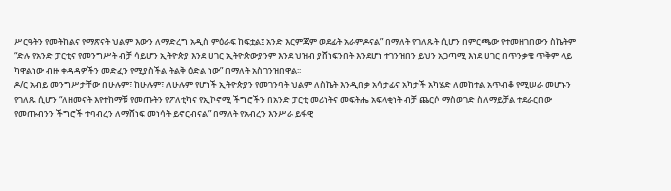ሥርዓትን የመትከልና የማጽናት ህልም እውን ለማድረግ አዲስ ምዕራፍ ከፍቷል፤ አንድ እርምጃም ወደፊት አራምዶናል” በማለት የገለጹት ሲሆን በምርጫው የተመዘገበውን ስኬትም “ድሉ የአንድ ፓርቲና የመንግሥት ብቻ ሳይሆን ኢትዮጵያ እንደ ሀገር ኢትዮጵውያንም እንደ ህዝብ ያሸነፍንበት እንደሆነ ተገንዝበን ይህን አጋጣሚ እነደ ሀገር በጥንቃቄ ጥቅም ላይ ካዋልነው ብዙ ቀዳዳዎችን መድፈን የሚያስችል ትልቅ ዕድል ነው” በማለት አስገንዝበዋል፡፡
ዶ/ር አብይ መንግሥታቸው በሁሉም፣ ከሁሉም፣ ለሁሉም የሆነች ኢትዮጵያን የመገንባት ህልም ለስኬት እንዲበቃ አሳታፊና አካታች አካሄድ ለመከተል አጥብቆ የሚሠራ መሆኑን የገለጹ ሲሆን “ለዘመናት እየተከማቹ የመጡትን የፖለቲካና የኢኮኖሚ ችግሮችን በአንድ ፓርቲ መሪነትና መፍትሔ አፍላቂነት ብቻ ጨርሶ ማስወገድ ስለማይቻል ተደራርበው የመጡብንን ችግሮች ተባብረን ለማሸነፍ መነሳት ይኖርብናል” በማለት የአብረን እንሥራ ይፋዊ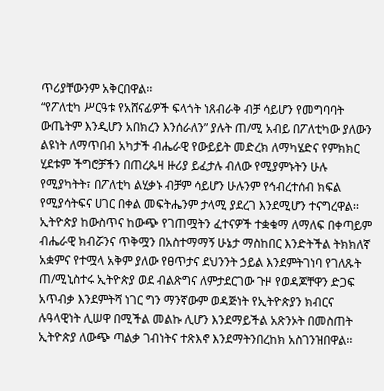ጥሪያቸውንም አቅርበዋል፡፡
“የፖለቲካ ሥርዓቱ የአሸናፊዎች ፍላጎት ነጸብራቅ ብቻ ሳይሆን የመግባባት ውጤትም እንዲሆን አበክረን እንሰራለን” ያሉት ጠ/ሚ አብይ በፖለቲካው ያለውን ልዩነት ለማጥበብ አካታች ብሔራዊ የውይይት መድረክ ለማካሄድና የምክክር ሂደቱም ችግሮቻችን በጠረጴዛ ዙሪያ ይፈታሉ ብለው የሚያምኑትን ሁሉ የሚያካትት፣ በፖለቲካ ልሂቃኑ ብቻም ሳይሆን ሁሉንም የኅብረተሰብ ክፍል የሚያሳትፍና ሀገር በቀል መፍትሔንም ታላሚ ያደረገ እንደሚሆን ተናግረዋል፡፡
ኢትዮጵያ ከውስጥና ከውጭ የገጠሟትን ፈተናዎች ተቋቁማ ለማለፍ በቀጣይም ብሔራዊ ክብሯንና ጥቅሟን በአስተማማኝ ሁኔታ ማስከበር እንድትችል ትክክለኛ አቋምና የተሟላ አቅም ያለው የፀጥታና ደህንንት ኃይል እንደምትገነባ የገለጹት ጠ/ሚኒስተሩ ኢትዮጵያ ወደ ብልጽግና ለምታደርገው ጉዞ የወዳጆቸዋን ድጋፍ አጥብቃ እንደምትሻ ነገር ግን ማንኛውም ወዳጅነት የኢትዮጵያን ክብርና ሉዓላዊነት ሊሠዋ በሚችል መልኩ ሊሆን እንደማይችል አጽንኦት በመስጠት ኢትዮጵያ ለውጭ ጣልቃ ገብነትና ተጽእኖ እንደማትንበረከክ አስገንዝበዋል፡፡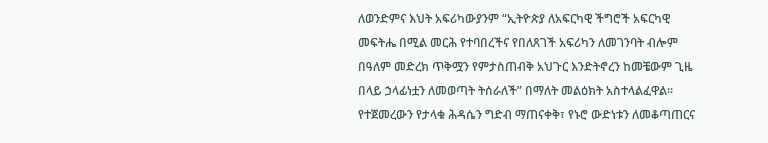ለወንድምና እህት አፍሪካውያንም “ኢትዮጵያ ለአፍርካዊ ችግሮች አፍርካዊ መፍትሔ በሚል መርሕ የተባበረችና የበለጸገች አፍሪካን ለመገንባት ብሎም በዓለም መድረክ ጥቅሟን የምታስጠብቅ አህጉር እንድትኖረን ከመቼውም ጊዜ በላይ ኃላፊነቷን ለመወጣት ትሰራለች” በማለት መልዕክት አስተላልፈዋል፡፡
የተጀመረውን የታላቁ ሕዳሴን ግድብ ማጠናቀቅ፣ የኑሮ ውድነቱን ለመቆጣጠርና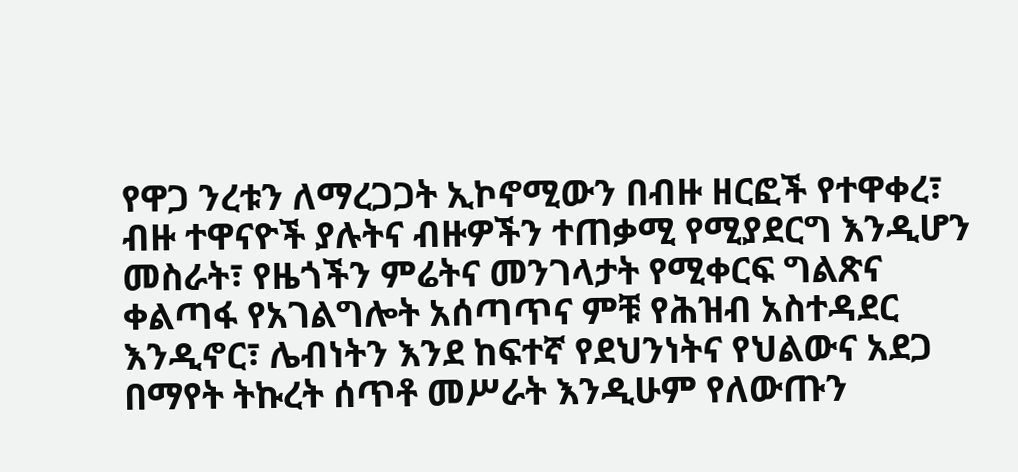የዋጋ ንረቱን ለማረጋጋት ኢኮኖሚውን በብዙ ዘርፎች የተዋቀረ፣ ብዙ ተዋናዮች ያሉትና ብዙዎችን ተጠቃሚ የሚያደርግ እንዲሆን መስራት፣ የዜጎችን ምሬትና መንገላታት የሚቀርፍ ግልጽና ቀልጣፋ የአገልግሎት አሰጣጥና ምቹ የሕዝብ አስተዳደር እንዲኖር፣ ሌብነትን እንደ ከፍተኛ የደህንነትና የህልውና አደጋ በማየት ትኩረት ሰጥቶ መሥራት እንዲሁም የለውጡን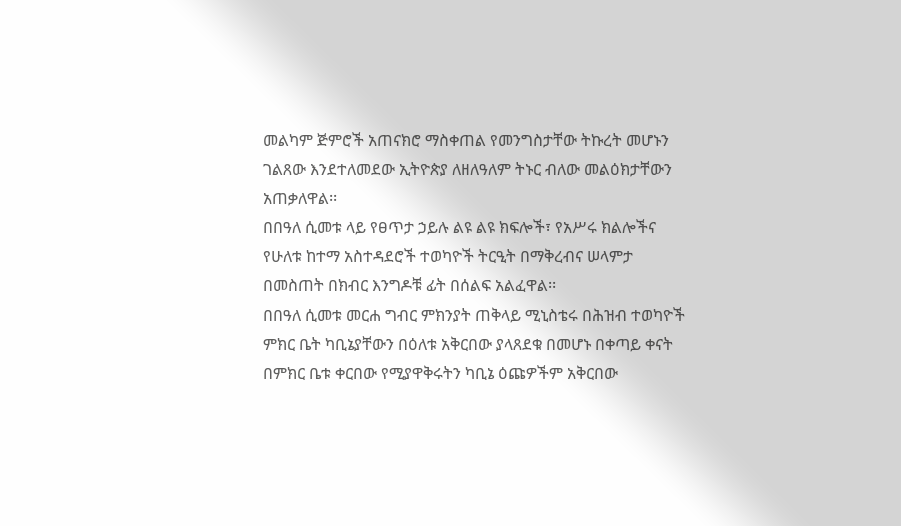መልካም ጅምሮች አጠናክሮ ማስቀጠል የመንግስታቸው ትኩረት መሆኑን ገልጸው እንደተለመደው ኢትዮጵያ ለዘለዓለም ትኑር ብለው መልዕክታቸውን አጠቃለዋል፡፡
በበዓለ ሲመቱ ላይ የፀጥታ ኃይሉ ልዩ ልዩ ክፍሎች፣ የአሥሩ ክልሎችና የሁለቱ ከተማ አስተዳደሮች ተወካዮች ትርዒት በማቅረብና ሠላምታ በመስጠት በክብር እንግዶቹ ፊት በሰልፍ አልፈዋል፡፡
በበዓለ ሲመቱ መርሐ ግብር ምክንያት ጠቅላይ ሚኒስቴሩ በሕዝብ ተወካዮች ምክር ቤት ካቢኔያቸውን በዕለቱ አቅርበው ያላጸደቁ በመሆኑ በቀጣይ ቀናት በምክር ቤቱ ቀርበው የሚያዋቅሩትን ካቢኔ ዕጩዎችም አቅርበው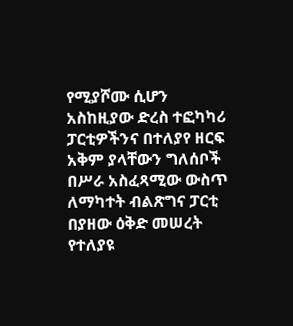የሚያሾሙ ሲሆን አስከዚያው ድረስ ተፎካካሪ ፓርቲዎችንና በተለያየ ዘርፍ አቅም ያላቸውን ግለሰቦች በሥራ አስፈጻሚው ውስጥ ለማካተት ብልጽግና ፓርቲ በያዘው ዕቅድ መሠረት የተለያዩ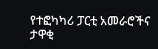የተፎካካሪ ፓርቲ አመራሮችና ታዋቂ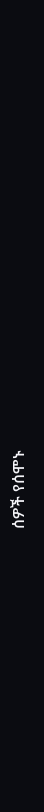ሰዎች የሰሞኑ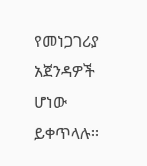የመነጋገሪያ አጀንዳዎች ሆነው ይቀጥላሉ፡፡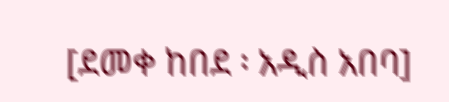[ደመቀ ከበደ ፡ አዲስ አበባ]